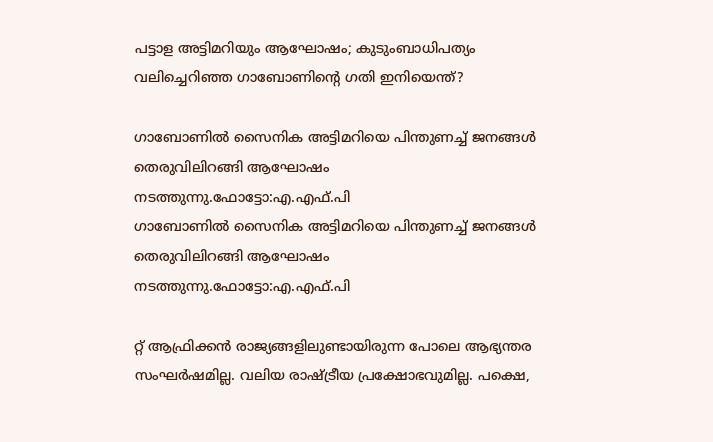പട്ടാള അട്ടിമറിയും ആഘോഷം; കുടുംബാധിപത്യം വലിച്ചെറിഞ്ഞ ഗാബോണിന്റെ ഗതി ഇനിയെന്ത്?

ഗാബോണില്‍ സൈനിക അട്ടിമറിയെ പിന്തുണച്ച് ജനങ്ങള്‍ തെരുവിലിറങ്ങി ആഘോഷം നടത്തുന്നു.ഫോട്ടോ:എ.എഫ്.പി
ഗാബോണില്‍ സൈനിക അട്ടിമറിയെ പിന്തുണച്ച് ജനങ്ങള്‍ തെരുവിലിറങ്ങി ആഘോഷം നടത്തുന്നു.ഫോട്ടോ:എ.എഫ്.പി

റ്റ് ആഫ്രിക്കന്‍ രാജ്യങ്ങളിലുണ്ടായിരുന്ന പോലെ ആഭ്യന്തര സംഘര്‍ഷമില്ല. വലിയ രാഷ്ട്രീയ പ്രക്ഷോഭവുമില്ല. പക്ഷെ,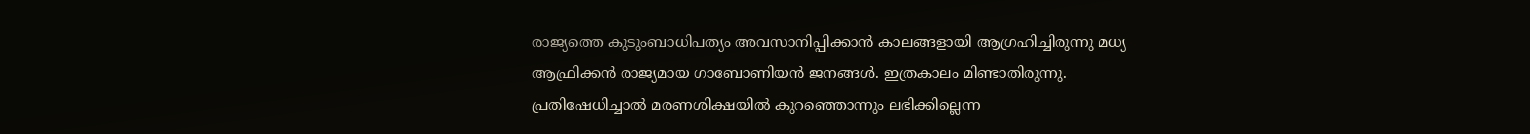രാജ്യത്തെ കുടുംബാധിപത്യം അവസാനിപ്പിക്കാന്‍ കാലങ്ങളായി ആഗ്രഹിച്ചിരുന്നു മധ്യ ആഫ്രിക്കന്‍ രാജ്യമായ ഗാബോണിയന്‍ ജനങ്ങള്‍. ഇത്രകാലം മിണ്ടാതിരുന്നു. പ്രതിഷേധിച്ചാല്‍ മരണശിക്ഷയില്‍ കുറഞ്ഞൊന്നും ലഭിക്കില്ലെന്ന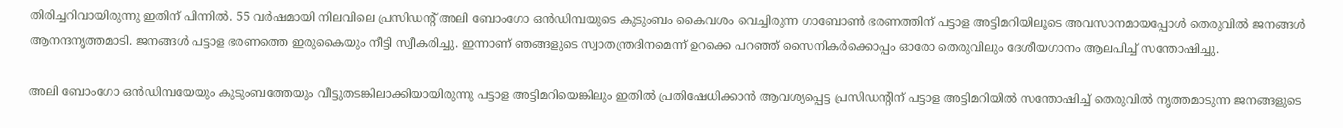തിരിച്ചറിവായിരുന്നു ഇതിന് പിന്നില്‍. 55 വര്‍ഷമായി നിലവിലെ പ്രസിഡന്റ് അലി ബോംഗോ ഒന്‍ഡിമ്പയുടെ കുടുംബം കൈവശം വെച്ചിരുന്ന ഗാബോണ്‍ ഭരണത്തിന് പട്ടാള അട്ടിമറിയിലൂടെ അവസാനമായപ്പോള്‍ തെരുവില്‍ ജനങ്ങള്‍ ആനന്ദനൃത്തമാടി. ജനങ്ങള്‍ പട്ടാള ഭരണത്തെ ഇരുകൈയും നീട്ടി സ്വീകരിച്ചു. ഇന്നാണ് ഞങ്ങളുടെ സ്വാതന്ത്രദിനമെന്ന് ഉറക്കെ പറഞ്ഞ് സൈനികര്‍ക്കൊപ്പം ഓരോ തെരുവിലും ദേശീയഗാനം ആലപിച്ച് സന്തോഷിച്ചു.

അലി ബോംഗോ ഒന്‍ഡിമ്പയേയും കുടുംബത്തേയും വീട്ടുതടങ്കിലാക്കിയായിരുന്നു പട്ടാള അട്ടിമറിയെങ്കിലും ഇതില്‍ പ്രതിഷേധിക്കാന്‍ ആവശ്യപ്പെട്ട പ്രസിഡന്റിന് പട്ടാള അട്ടിമറിയില്‍ സന്തോഷിച്ച് തെരുവില്‍ നൃത്തമാടുന്ന ജനങ്ങളുടെ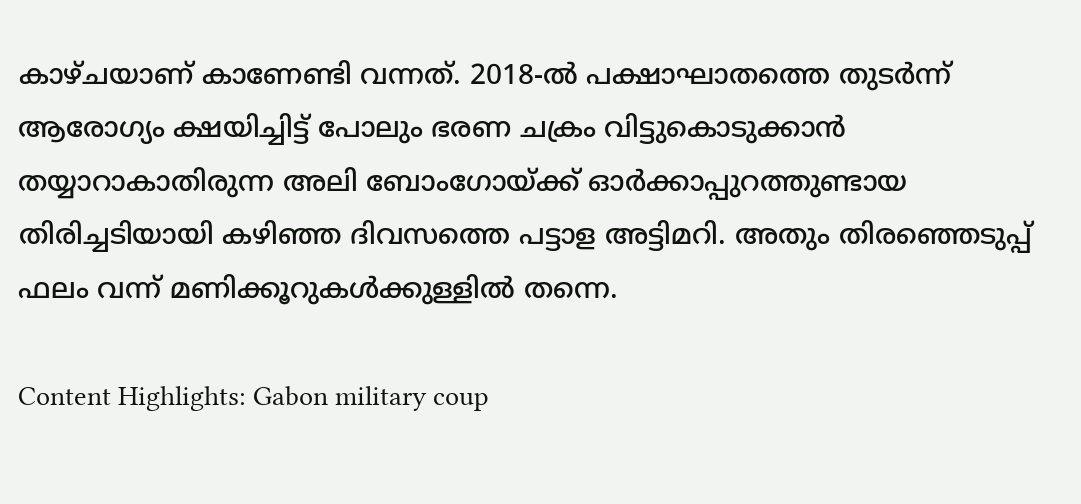കാഴ്ചയാണ് കാണേണ്ടി വന്നത്. 2018-ല്‍ പക്ഷാഘാതത്തെ തുടര്‍ന്ന് ആരോഗ്യം ക്ഷയിച്ചിട്ട് പോലും ഭരണ ചക്രം വിട്ടുകൊടുക്കാന്‍ തയ്യാറാകാതിരുന്ന അലി ബോംഗോയ്ക്ക് ഓര്‍ക്കാപ്പുറത്തുണ്ടായ തിരിച്ചടിയായി കഴിഞ്ഞ ദിവസത്തെ പട്ടാള അട്ടിമറി. അതും തിരഞ്ഞെടുപ്പ് ഫലം വന്ന് മണിക്കൂറുകള്‍ക്കുള്ളില്‍ തന്നെ.

Content Highlights: Gabon military coup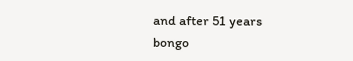and after 51 years bongo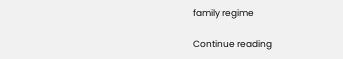family regime

Continue reading